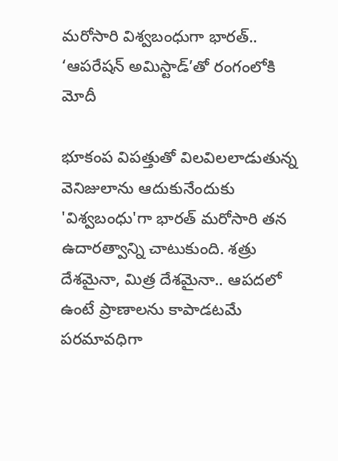మరోసారి విశ్వబంధుగా భారత్.. ‘ఆపరేషన్ అమిస్టాడ్‌’తో రంగంలోకి మోదీ

భూకంప విపత్తుతో విలవిలలాడుతున్న వెనిజులాను ఆదుకునేందుకు 'విశ్వబంధు'గా భారత్ మరోసారి తన ఉదారత్వాన్ని చాటుకుంది. శత్రు దేశమైనా, మిత్ర దేశమైనా.. ఆపదలో ఉంటే ప్రాణాలను కాపాడటమే పరమావధిగా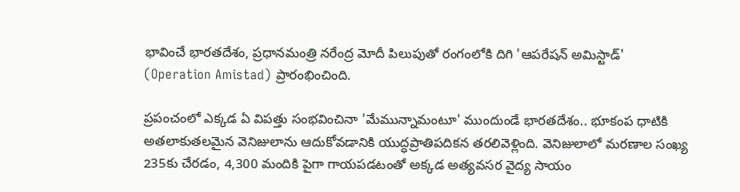భావించే భారతదేశం, ప్రధానమంత్రి నరేంద్ర మోదీ పిలుపుతో రంగంలోకి దిగి 'ఆపరేషన్ అమిస్టాడ్‌' (Operation Amistad) ప్రారంభించింది.

ప్రపంచంలో ఎక్కడ ఏ విపత్తు సంభవించినా 'మేమున్నామంటూ' ముందుండే భారతదేశం.. భూకంప ధాటికి అతలాకుతలమైన వెనిజులాను ఆదుకోవడానికి యుద్ధప్రాతిపదికన తరలివెళ్లింది. వెనిజులాలో మరణాల సంఖ్య 235కు చేరడం, 4,300 మందికి పైగా గాయపడటంతో అక్కడ అత్యవసర వైద్య సాయం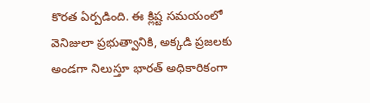కొరత ఏర్పడింది. ఈ క్లిష్ట సమయంలో వెనిజులా ప్రభుత్వానికి, అక్కడి ప్రజలకు అండగా నిలుస్తూ భారత్ అధికారికంగా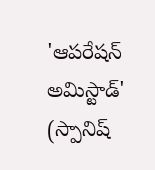'ఆపరేషన్ అమిస్టాడ్‌' (స్పానిష్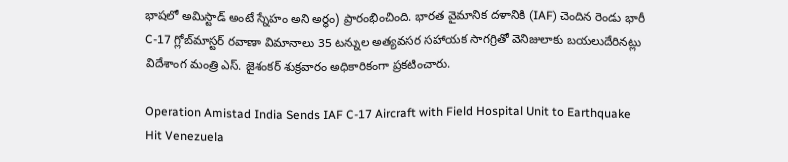భాషలో అమిస్టాడ్‌ అంటే స్నేహం అని అర్థం) ప్రారంభించింది. భారత వైమానిక దళానికి (IAF) చెందిన రెండు భారీ C-17 గ్లోబ్‌మాస్టర్ రవాణా విమానాలు 35 టన్నుల అత్యవసర సహాయక సాగగ్రితో వెనిజులాకు బయలుదేరినట్లు విదేశాంగ మంత్రి ఎస్. జైశంకర్ శుక్రవారం అధికారికంగా ప్రకటించారు.

Operation Amistad India Sends IAF C-17 Aircraft with Field Hospital Unit to Earthquake Hit Venezuela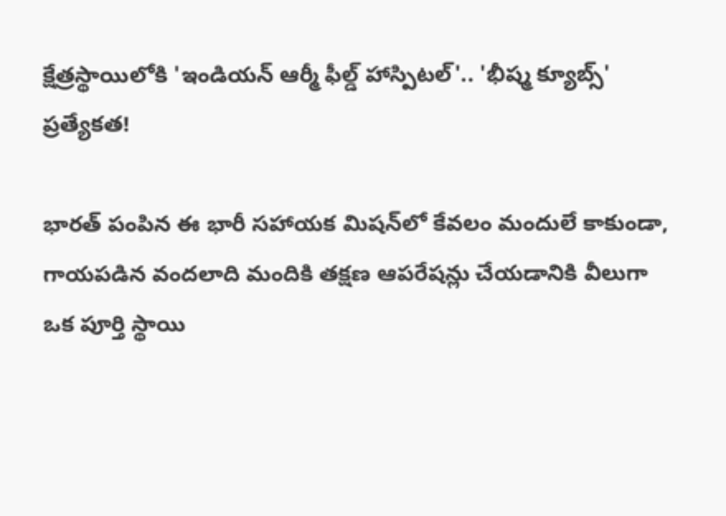క్షేత్రస్థాయిలోకి 'ఇండియన్ ఆర్మీ ఫీల్డ్ హాస్పిటల్'.. 'భీష్మ క్యూబ్స్' ప్రత్యేకత!

భారత్ పంపిన ఈ భారీ సహాయక మిషన్‌లో కేవలం మందులే కాకుండా, గాయపడిన వందలాది మందికి తక్షణ ఆపరేషన్లు చేయడానికి వీలుగా ఒక పూర్తి స్థాయి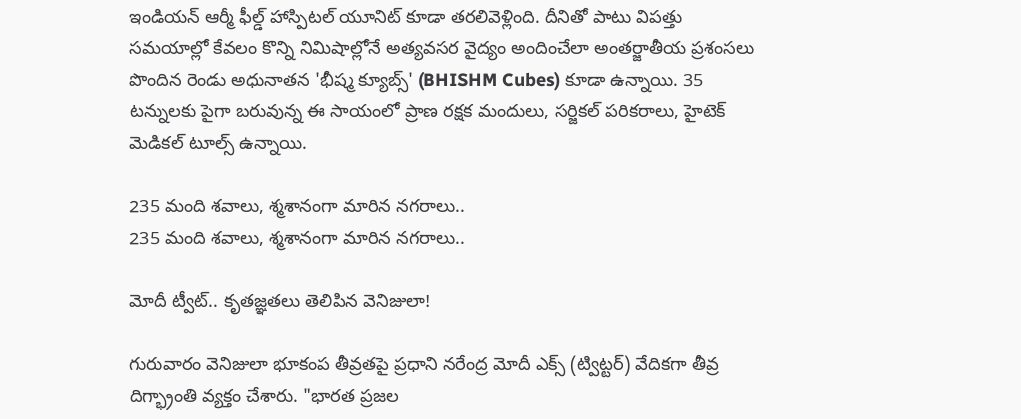ఇండియన్ ఆర్మీ ఫీల్డ్ హాస్పిటల్ యూనిట్ కూడా తరలివెళ్లింది. దీనితో పాటు విపత్తు సమయాల్లో కేవలం కొన్ని నిమిషాల్లోనే అత్యవసర వైద్యం అందించేలా అంతర్జాతీయ ప్రశంసలు పొందిన రెండు అధునాతన 'భీష్మ క్యూబ్స్' (BHISHM Cubes) కూడా ఉన్నాయి. 35 టన్నులకు పైగా బరువున్న ఈ సాయంలో ప్రాణ రక్షక మందులు, సర్జికల్ పరికరాలు, హైటెక్ మెడికల్ టూల్స్ ఉన్నాయి.

235 మంది శవాలు, శ్మశానంగా మారిన నగరాలు..
235 మంది శవాలు, శ్మశానంగా మారిన నగరాలు..

మోదీ ట్వీట్.. కృతజ్ఞతలు తెలిపిన వెనిజులా!

గురువారం వెనిజులా భూకంప తీవ్రతపై ప్రధాని నరేంద్ర మోదీ ఎక్స్‌ (ట్విట్టర్) వేదికగా తీవ్ర దిగ్భ్రాంతి వ్యక్తం చేశారు. "భారత ప్రజల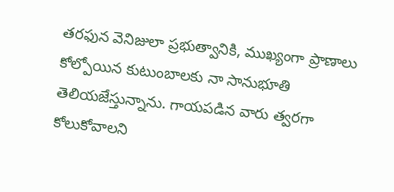తరఫున వెనిజులా ప్రభుత్వానికి, ముఖ్యంగా ప్రాణాలు కోల్పోయిన కుటుంబాలకు నా సానుభూతి తెలియజేస్తున్నాను. గాయపడిన వారు త్వరగా కోలుకోవాలని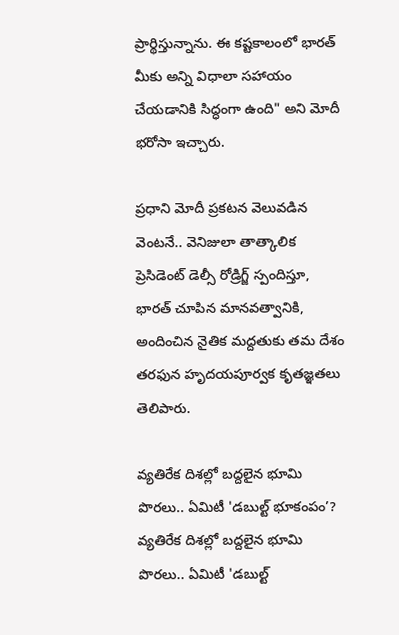ప్రార్థిస్తున్నాను. ఈ కష్టకాలంలో భారత్ మీకు అన్ని విధాలా సహాయం చేయడానికి సిద్ధంగా ఉంది" అని మోదీ భరోసా ఇచ్చారు.

ప్రధాని మోదీ ప్రకటన వెలువడిన వెంటనే.. వెనిజులా తాత్కాలిక ప్రెసిడెంట్ డెల్సీ రోడ్రిగ్జ్ స్పందిస్తూ, భారత్ చూపిన మానవత్వానికి, అందించిన నైతిక మద్దతుకు తమ దేశం తరఫున హృదయపూర్వక కృతజ్ఞతలు తెలిపారు.

వ్యతిరేక దిశల్లో బద్దలైన భూమి పొరలు.. ఏమిటీ 'డబుల్ట్ భూకంపం’?
వ్యతిరేక దిశల్లో బద్దలైన భూమి పొరలు.. ఏమిటీ 'డబుల్ట్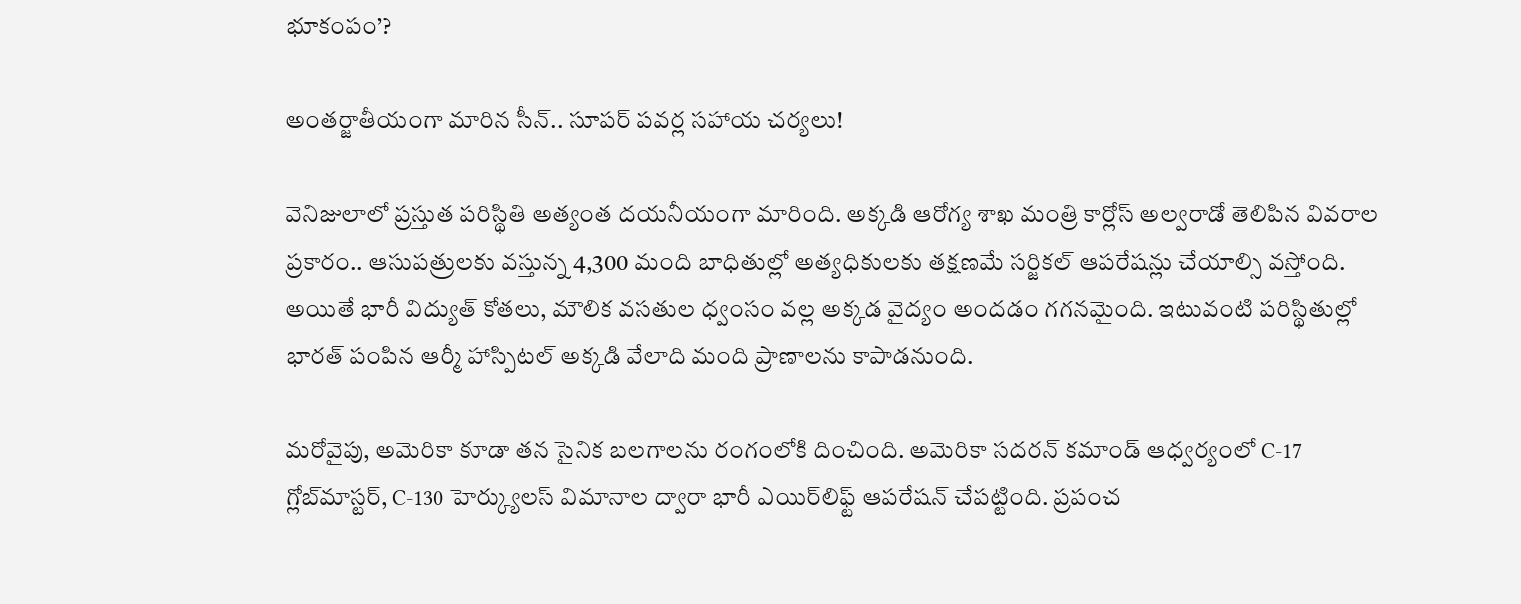భూకంపం’?

అంతర్జాతీయంగా మారిన సీన్.. సూపర్ పవర్ల సహాయ చర్యలు!

వెనిజులాలో ప్రస్తుత పరిస్థితి అత్యంత దయనీయంగా మారింది. అక్కడి ఆరోగ్య శాఖ మంత్రి కార్లోస్ అల్వరాడో తెలిపిన వివరాల ప్రకారం.. ఆసుపత్రులకు వస్తున్న 4,300 మంది బాధితుల్లో అత్యధికులకు తక్షణమే సర్జికల్ ఆపరేషన్లు చేయాల్సి వస్తోంది. అయితే భారీ విద్యుత్ కోతలు, మౌలిక వసతుల ధ్వంసం వల్ల అక్కడ వైద్యం అందడం గగనమైంది. ఇటువంటి పరిస్థితుల్లో భారత్ పంపిన ఆర్మీ హాస్పిటల్ అక్కడి వేలాది మంది ప్రాణాలను కాపాడనుంది.

మరోవైపు, అమెరికా కూడా తన సైనిక బలగాలను రంగంలోకి దించింది. అమెరికా సదరన్ కమాండ్ ఆధ్వర్యంలో C-17 గ్లోబ్‌మాస్టర్, C-130 హెర్క్యులస్ విమానాల ద్వారా భారీ ఎయిర్‌లిఫ్ట్ ఆపరేషన్ చేపట్టింది. ప్రపంచ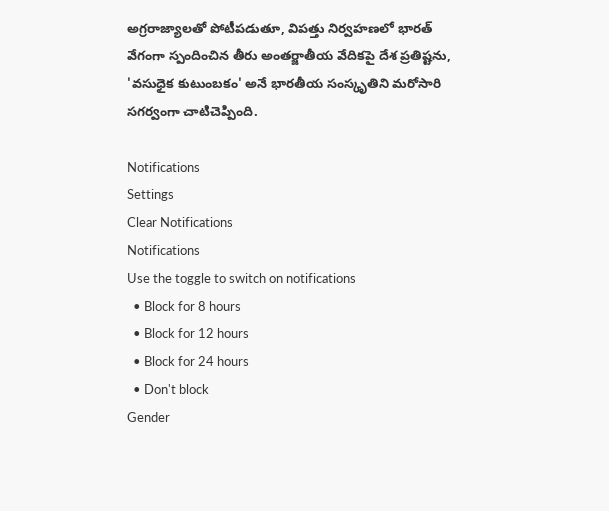అగ్రరాజ్యాలతో పోటీపడుతూ, విపత్తు నిర్వహణలో భారత్ వేగంగా స్పందించిన తీరు అంతర్జాతీయ వేదికపై దేశ ప్రతిష్టను, 'వసుధైక కుటుంబకం' అనే భారతీయ సంస్కృతిని మరోసారి సగర్వంగా చాటిచెప్పింది.

Notifications
Settings
Clear Notifications
Notifications
Use the toggle to switch on notifications
  • Block for 8 hours
  • Block for 12 hours
  • Block for 24 hours
  • Don't block
Gender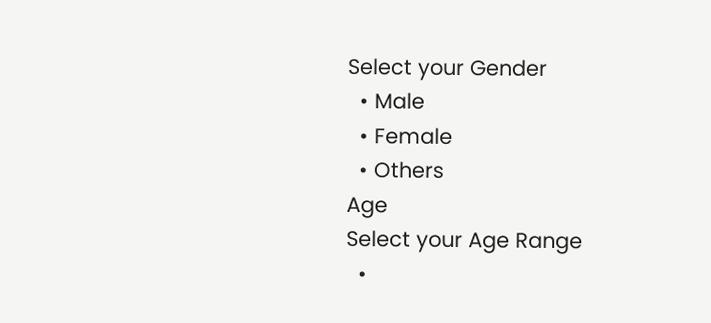Select your Gender
  • Male
  • Female
  • Others
Age
Select your Age Range
  •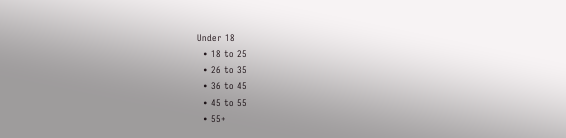Under 18
  • 18 to 25
  • 26 to 35
  • 36 to 45
  • 45 to 55
  • 55+